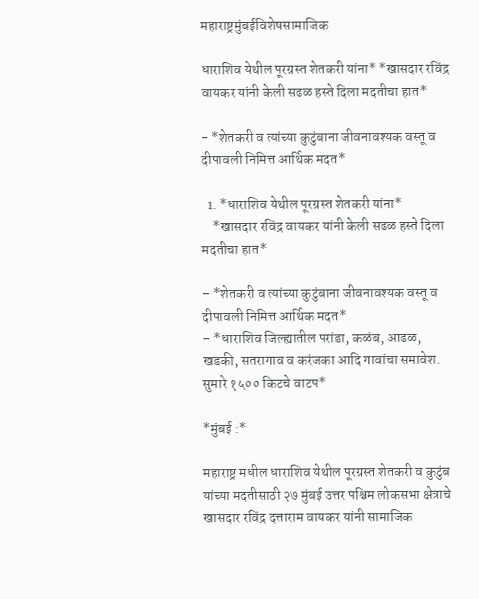महाराष्ट्रमुंबईविशेषसामाजिक

धाराशिव येथील पूरग्रस्त शेतकरी यांना* *खासदार रविंद्र वायकर यांनी केली सढळ हस्ते दिला मदतीचा हात*

- *शेतकरी व त्यांच्या कुटुंबाना जीवनावश्यक वस्तू व दीपावली निमित्त आर्थिक मदत*

  1. *धाराशिव येथील पूरग्रस्त शेतकरी यांना*
    *खासदार रविंद्र वायकर यांनी केली सढळ हस्ते दिला मदतीचा हात*

– *शेतकरी व त्यांच्या कुटुंबाना जीवनावश्यक वस्तू व दीपावली निमित्त आर्थिक मदत*
– *धाराशिव जिल्ह्यातील परांडा, कळंब, आढळ, खडकी, सतरागाव व करंजका आदि गावांचा समावेश. सुमारे १५०० किटचे वाटप*

*मुंबई :*

महाराष्ट्र मधील धाराशिव येथील पूरग्रस्त शेतकरी व कुटुंब यांच्या मदतीसाठी २७ मुंबई उत्तर पश्चिम लोकसभा क्षेत्राचे खासदार रविंद्र दत्ताराम वायकर यांनी सामाजिक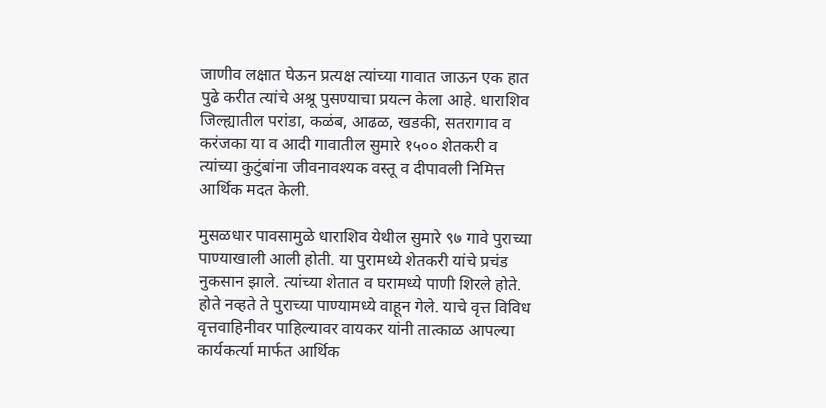जाणीव लक्षात घेऊन प्रत्यक्ष त्यांच्या गावात जाऊन एक हात पुढे करीत त्यांचे अश्रू पुसण्याचा प्रयत्न केला आहे. धाराशिव जिल्ह्यातील परांडा, कळंब, आढळ, खडकी, सतरागाव व करंजका या व आदी गावातील सुमारे १५०० शेतकरी व त्यांच्या कुटुंबांना जीवनावश्यक वस्तू व दीपावली निमित्त आर्थिक मदत केली.

मुसळधार पावसामुळे धाराशिव येथील सुमारे ९७ गावे पुराच्या पाण्याखाली आली होती. या पुरामध्ये शेतकरी यांचे प्रचंड नुकसान झाले. त्यांच्या शेतात व घरामध्ये पाणी शिरले होते. होते नव्हते ते पुराच्या पाण्यामध्ये वाहून गेले. याचे वृत्त विविध वृत्तवाहिनीवर पाहिल्यावर वायकर यांनी तात्काळ आपल्या कार्यकर्त्या मार्फत आर्थिक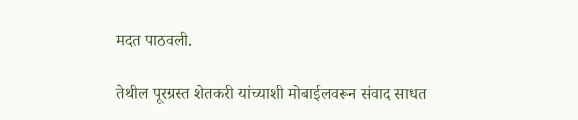मदत पाठवली.

तेथील पूरग्रस्त शेतकरी यांच्याशी मोबाईलवरून संवाद साधत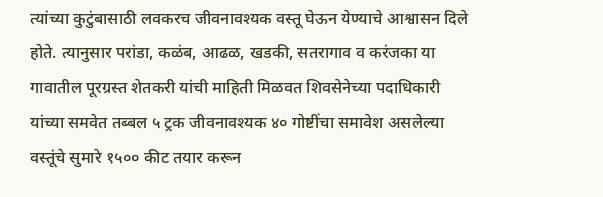त्यांच्या कुटुंबासाठी लवकरच जीवनावश्यक वस्तू घेऊन येण्याचे आश्वासन दिले होते. त्यानुसार परांडा, कळंब, आढळ, खडकी, सतरागाव व करंजका या गावातील पूरग्रस्त शेतकरी यांची माहिती मिळवत शिवसेनेच्या पदाधिकारी यांच्या समवेत तब्बल ५ ट्रक जीवनावश्यक ४० गोष्टींचा समावेश असलेल्या वस्तूंचे सुमारे १५०० कीट तयार करून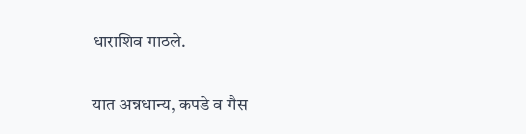धाराशिव गाठले.

यात अन्नधान्य, कपडे व गैस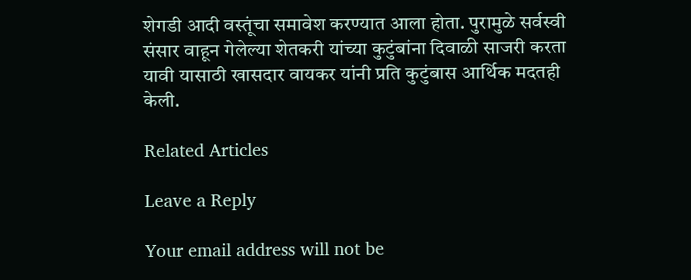शेगडी आदी वस्तूंचा समावेश करण्यात आला होता. पुरामुळे सर्वस्वी संसार वाहून गेलेल्या शेतकरी यांच्या कुटुंबांना दिवाळी साजरी करता यावी यासाठी खासदार वायकर यांनी प्रति कुटुंबास आर्थिक मदतही केली.

Related Articles

Leave a Reply

Your email address will not be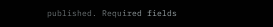published. Required fields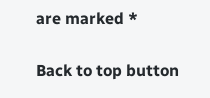are marked *

Back to top button